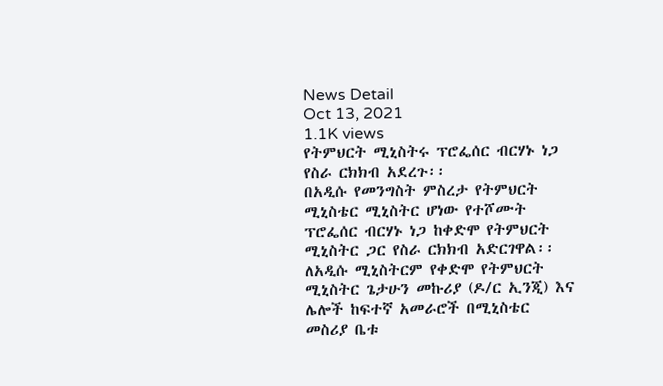News Detail
Oct 13, 2021
1.1K views
የትምህርት ሚኒስትሩ ፕሮፌሰር ብርሃኑ ነጋ የስራ ርክክብ አደረጉ፡፡
በአዲሱ የመንግስት ምስረታ የትምህርት ሚኒስቴር ሚኒስትር ሆነው የተሾሙት ፕሮፌሰር ብርሃኑ ነጋ ከቀድሞ የትምህርት ሚኒስትር ጋር የስራ ርክክብ አድርገዋል፡፡
ለአዲሱ ሚኒስትርም የቀድሞ የትምህርት ሚኒስትር ጌታሁን መኩሪያ (ዶ/ር ኢንጂ) እና ሌሎች ከፍተኛ አመራሮች በሚኒስቴር መስሪያ ቤቱ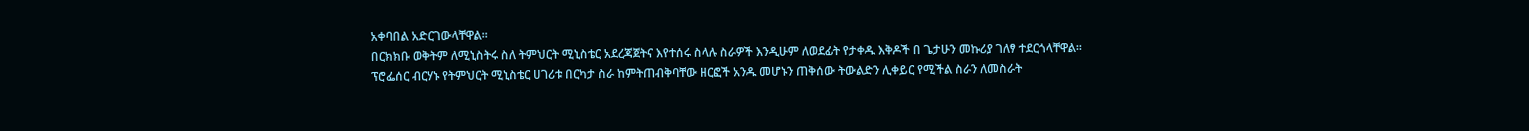አቀባበል አድርገውላቸዋል፡፡
በርክክቡ ወቅትም ለሚኒስትሩ ስለ ትምህርት ሚኒስቴር አደረጃጀትና እየተሰሩ ስላሉ ስራዎች እንዲሁም ለወደፊት የታቀዱ እቅዶች በ ጌታሁን መኩሪያ ገለፃ ተደርጎላቸዋል፡፡
ፕሮፌሰር ብርሃኑ የትምህርት ሚኒስቴር ሀገሪቱ በርካታ ስራ ከምትጠብቅባቸው ዘርፎች አንዱ መሆኑን ጠቅሰው ትውልድን ሊቀይር የሚችል ስራን ለመስራት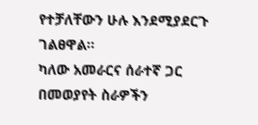የተቻለቸውን ሁሉ እንደሚያደርጉ ገልፀዋል፡፡
ካለው አመራርና ሰራተኛ ጋር በመወያየት ስራዎችን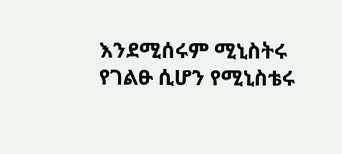እንደሚሰሩም ሚኒስትሩ የገልፁ ሲሆን የሚኒስቴሩ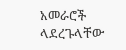አመራሮች ላደረጉላቸው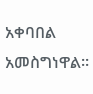አቀባበል አመስግነዋል፡፡